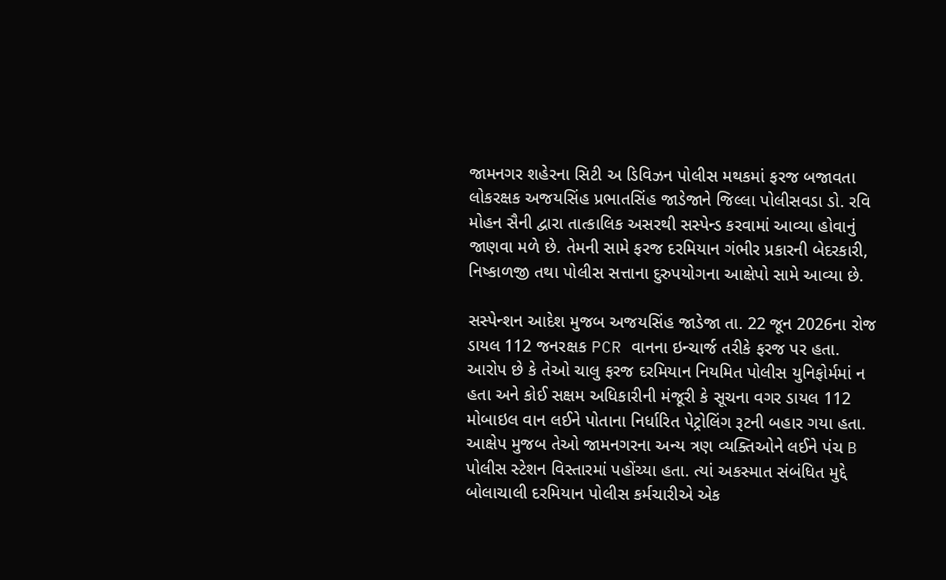જામનગર શહેરના સિટી અ ડિવિઝન પોલીસ મથકમાં ફરજ બજાવતા લોકરક્ષક અજયસિંહ પ્રભાતસિંહ જાડેજાને જિલ્લા પોલીસવડા ડો. રવિ મોહન સૈની દ્વારા તાત્કાલિક અસરથી સસ્પેન્ડ કરવામાં આવ્યા હોવાનું જાણવા મળે છે. તેમની સામે ફરજ દરમિયાન ગંભીર પ્રકારની બેદરકારી, નિષ્કાળજી તથા પોલીસ સત્તાના દુરુપયોગના આક્ષેપો સામે આવ્યા છે.

સસ્પેન્શન આદેશ મુજબ અજયસિંહ જાડેજા તા. 22 જૂન 2026ના રોજ ડાયલ 112 જનરક્ષક PCR વાનના ઇન્ચાર્જ તરીકે ફરજ પર હતા. આરોપ છે કે તેઓ ચાલુ ફરજ દરમિયાન નિયમિત પોલીસ યુનિફોર્મમાં ન હતા અને કોઈ સક્ષમ અધિકારીની મંજૂરી કે સૂચના વગર ડાયલ 112 મોબાઇલ વાન લઈને પોતાના નિર્ધારિત પેટ્રોલિંગ રૂટની બહાર ગયા હતા. આક્ષેપ મુજબ તેઓ જામનગરના અન્ય ત્રણ વ્યક્તિઓને લઈને પંચ B પોલીસ સ્ટેશન વિસ્તારમાં પહોંચ્યા હતા. ત્યાં અકસ્માત સંબંધિત મુદ્દે બોલાચાલી દરમિયાન પોલીસ કર્મચારીએ એક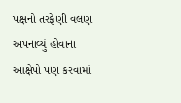પક્ષનો તરફેણી વલણ અપનાવ્યું હોવાના આક્ષેપો પણ કરવામાં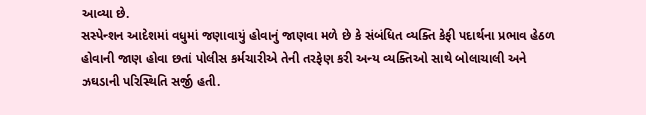આવ્યા છે.
સસ્પેન્શન આદેશમાં વધુમાં જણાવાયું હોવાનું જાણવા મળે છે કે સંબંધિત વ્યક્તિ કેફી પદાર્થના પ્રભાવ હેઠળ હોવાની જાણ હોવા છતાં પોલીસ કર્મચારીએ તેની તરફેણ કરી અન્ય વ્યક્તિઓ સાથે બોલાચાલી અને ઝઘડાની પરિસ્થિતિ સર્જી હતી.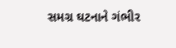સમગ્ર ઘટનાને ગંભીર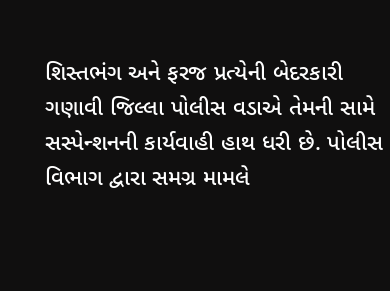શિસ્તભંગ અને ફરજ પ્રત્યેની બેદરકારી ગણાવી જિલ્લા પોલીસ વડાએ તેમની સામે સસ્પેન્શનની કાર્યવાહી હાથ ધરી છે. પોલીસ વિભાગ દ્વારા સમગ્ર મામલે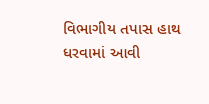વિભાગીય તપાસ હાથ ધરવામાં આવી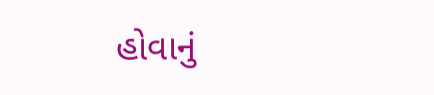હોવાનું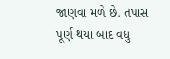જાણવા મળે છે. તપાસ પૂર્ણ થયા બાદ વધુ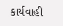કાર્યવાહી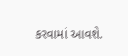કરવામાં આવશે.